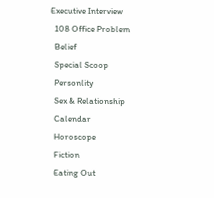Executive Interview
  108 Office Problem
  Belief
  Special Scoop
  Personlity
  Sex & Relationship
  Calendar
  Horoscope
  Fiction
  Eating Out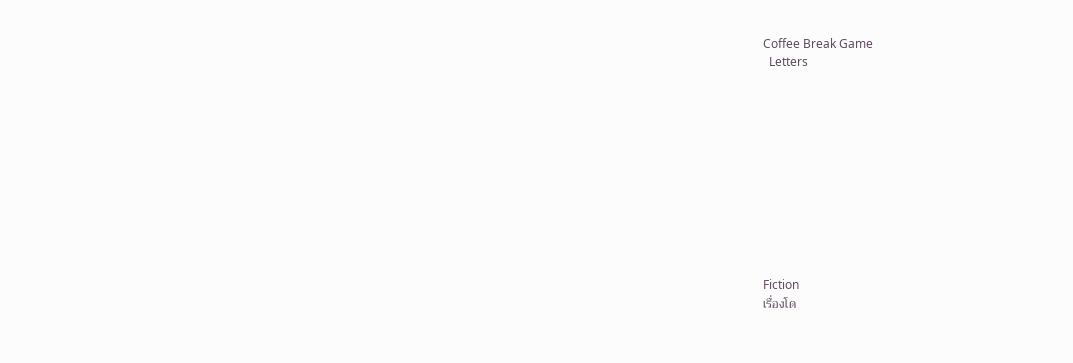Coffee Break Game
  Letters











Fiction
เรื่องโด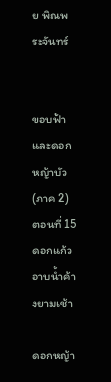ย พิณพระจันทร์


ขอบฟ้าและดอกหญ้าบัว (ภาค 2)
ตอนที่ 15 ดอกแก้วอาบน้ำค้างยามเช้า

ดอกหญ้า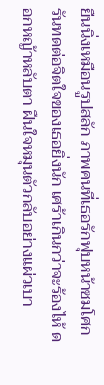ยืนนิ่งเหมือนรูปสลัก ภาพคนที่เธอรักฟุบหน้าซมโศกรันทดต่อจิตใจของเธอยิ่งนัก เศร้าเกินกว่าจะร้องไห้ ดอกหญ้าหลับตา ฝืนใจหมุนตัวกลับอย่างแผ่วเบา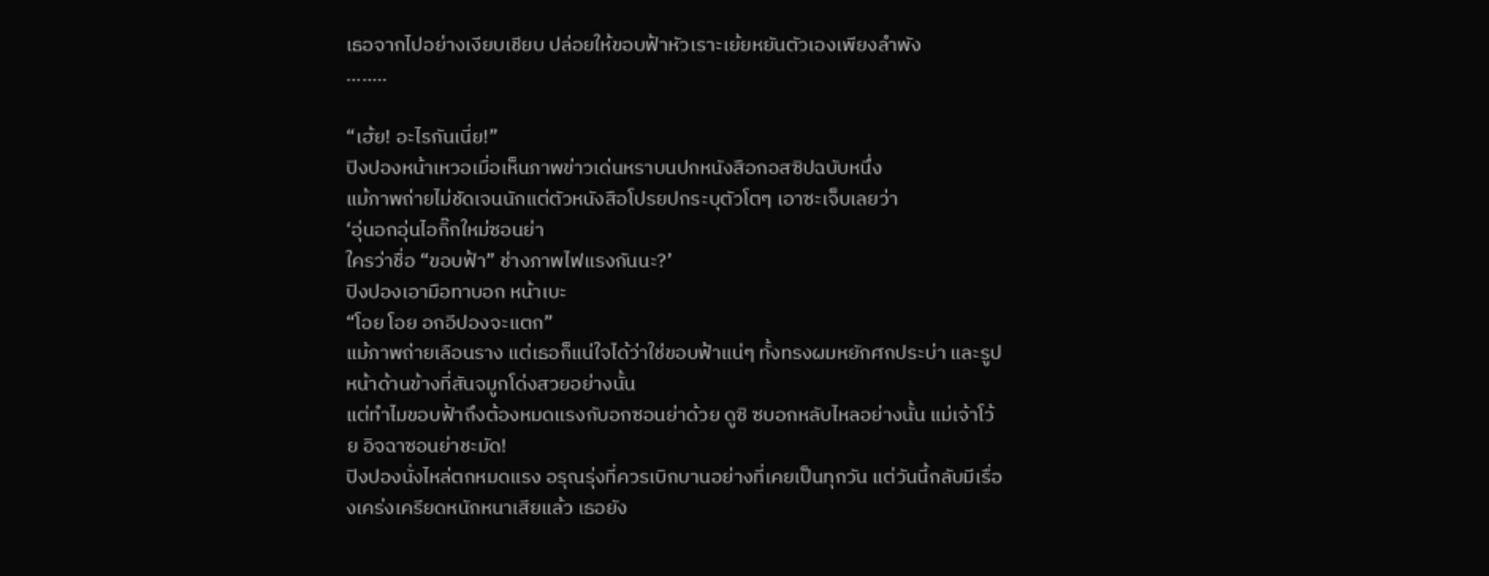เธอจากไปอย่างเงียบเชียบ ปล่อยให้ขอบฟ้าหัวเราะเย้ยหยันตัวเองเพียงลำพัง
........

“เฮ้ย! อะไรกันเนี่ย!”
ปิงปองหน้าเหวอเมื่อเห็นภาพข่าวเด่นหราบนปกหนังสือกอสซิปฉบับหนึ่ง
แม้ภาพถ่ายไม่ชัดเจนนักแต่ตัวหนังสือโปรยปกระบุตัวโตๆ เอาซะเจ็บเลยว่า
‘อุ่นอกอุ่นไอกิ๊กใหม่ซอนย่า
ใครว่าชื่อ “ขอบฟ้า” ช่างภาพไฟแรงกันนะ?’
ปิงปองเอามือทาบอก หน้าเบะ
“โอย โอย อกอีปองจะแตก”
แม้ภาพถ่ายเลือนราง แต่เธอก็แน่ใจได้ว่าใช่ขอบฟ้าแน่ๆ ทั้งทรงผมหยักศกประบ่า และรูปหน้าด้านข้างที่สันจมูกโด่งสวยอย่างนั้น
แต่ทำไมขอบฟ้าถึงต้องหมดแรงกับอกซอนย่าด้วย ดูซิ ซบอกหลับไหลอย่างนั้น แม่เจ้าโว้ย อิจฉาซอนย่าชะมัด!
ปิงปองนั่งไหล่ตกหมดแรง อรุณรุ่งที่ควรเบิกบานอย่างที่เคยเป็นทุกวัน แต่วันนี้กลับมีเรื่องเคร่งเครียดหนักหนาเสียแล้ว เธอยัง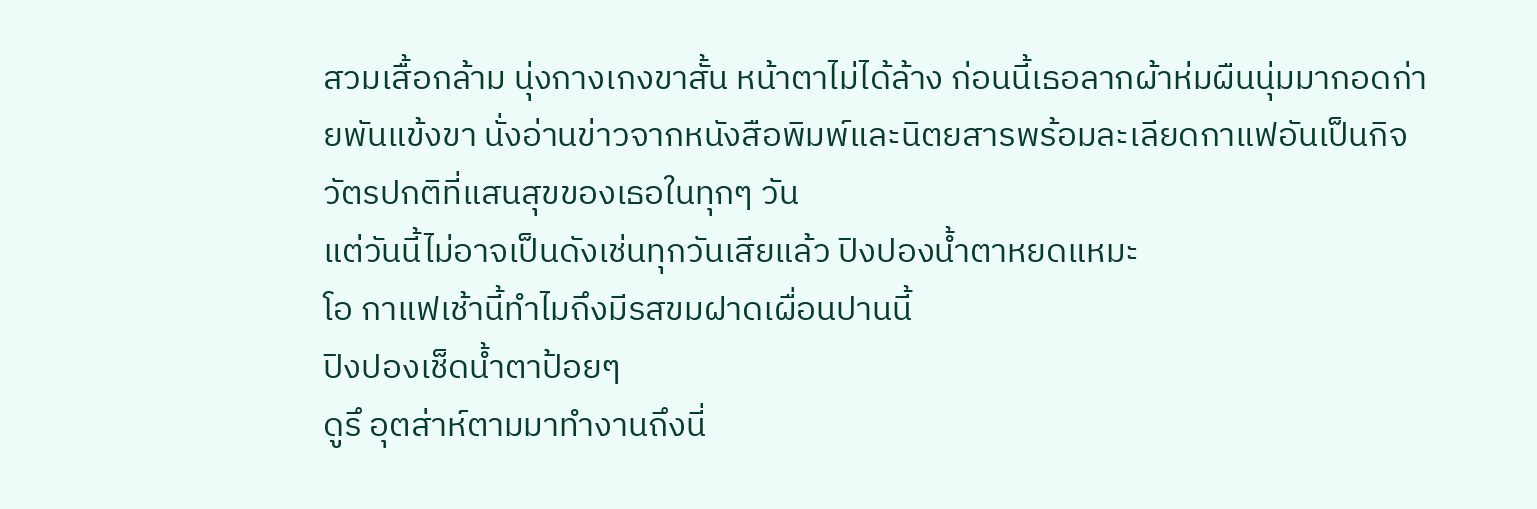สวมเสื้อกล้าม นุ่งกางเกงขาสั้น หน้าตาไม่ได้ล้าง ก่อนนี้เธอลากผ้าห่มผืนนุ่มมากอดก่ายพันแข้งขา นั่งอ่านข่าวจากหนังสือพิมพ์และนิตยสารพร้อมละเลียดกาแฟอันเป็นกิจวัตรปกติที่แสนสุขของเธอในทุกๆ วัน
แต่วันนี้ไม่อาจเป็นดังเช่นทุกวันเสียแล้ว ปิงปองน้ำตาหยดแหมะ
โอ กาแฟเช้านี้ทำไมถึงมีรสขมฝาดเผื่อนปานนี้
ปิงปองเช็ดน้ำตาป้อยๆ
ดูรึ อุตส่าห์ตามมาทำงานถึงนี่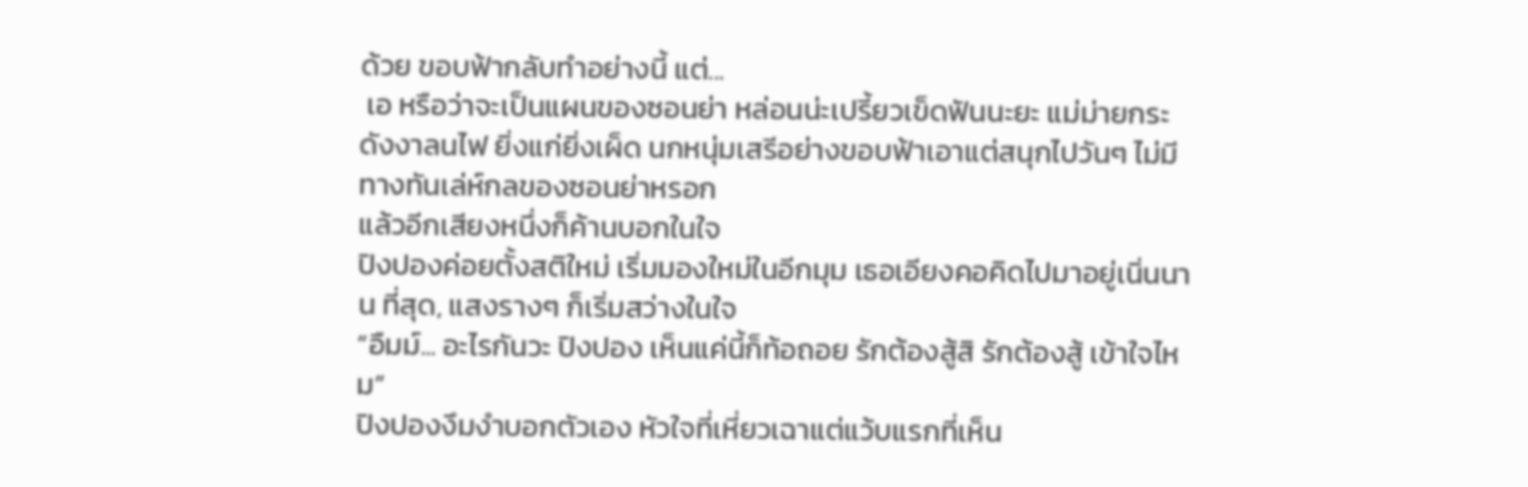ด้วย ขอบฟ้ากลับทำอย่างนี้ แต่...
 เอ หรือว่าจะเป็นแผนของซอนย่า หล่อนน่ะเปรี้ยวเข็ดฟันนะยะ แม่ม่ายกระดังงาลนไฟ ยิ่งแก่ยิ่งเผ็ด นกหนุ่มเสรีอย่างขอบฟ้าเอาแต่สนุกไปวันๆ ไม่มีทางทันเล่ห์กลของซอนย่าหรอก
แล้วอีกเสียงหนึ่งก็ค้านบอกในใจ
ปิงปองค่อยตั้งสติใหม่ เริ่มมองใหม่ในอีกมุม เธอเอียงคอคิดไปมาอยู่เนิ่นนาน ที่สุด, แสงรางๆ ก็เริ่มสว่างในใจ
“อืมม์... อะไรกันวะ ปิงปอง เห็นแค่นี้ก็ท้อถอย รักต้องสู้สิ รักต้องสู้ เข้าใจไหม”
ปิงปองงึมงำบอกตัวเอง หัวใจที่เหี่ยวเฉาแต่แว้บแรกที่เห็น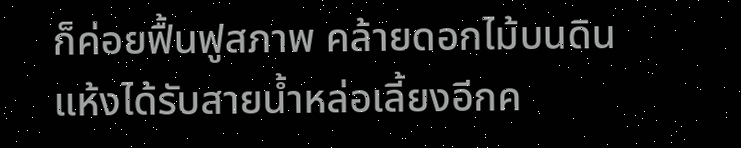ก็ค่อยฟื้นฟูสภาพ คล้ายดอกไม้บนดินแห้งได้รับสายน้ำหล่อเลี้ยงอีกค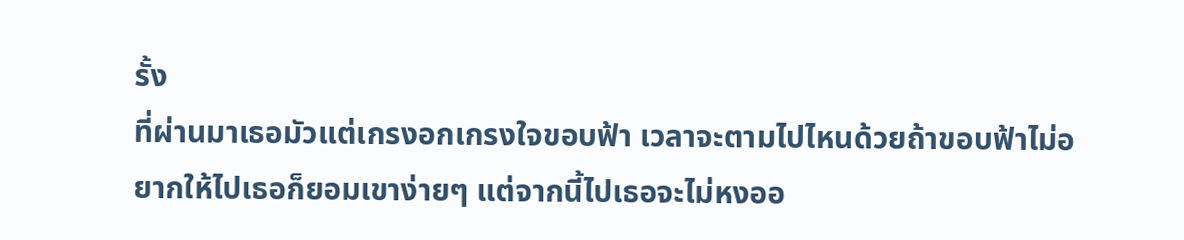รั้ง
ที่ผ่านมาเธอมัวแต่เกรงอกเกรงใจขอบฟ้า เวลาจะตามไปไหนด้วยถ้าขอบฟ้าไม่อยากให้ไปเธอก็ยอมเขาง่ายๆ แต่จากนี้ไปเธอจะไม่หงออ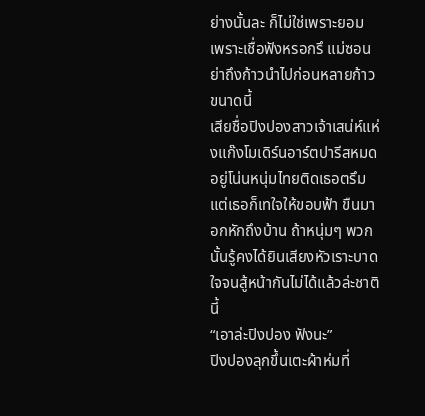ย่างนั้นละ ก็ไม่ใช่เพราะยอม เพราะเชื่อฟังหรอกรึ แม่ซอนย่าถึงก้าวนำไปก่อนหลายก้าวขนาดนี้
เสียชื่อปิงปองสาวเจ้าเสน่ห์แห่งแก๊งโมเดิร์นอาร์ตปารีสหมด อยู่โน่นหนุ่มไทยติดเธอตรึม แต่เธอก็เทใจให้ขอบฟ้า ขืนมาอกหักถึงบ้าน ถ้าหนุ่มๆ พวกนั้นรู้คงได้ยินเสียงหัวเราะบาดใจจนสู้หน้ากันไม่ได้แล้วล่ะชาตินี้
“เอาล่ะปิงปอง ฟังนะ”
ปิงปองลุกขึ้นเตะผ้าห่มที่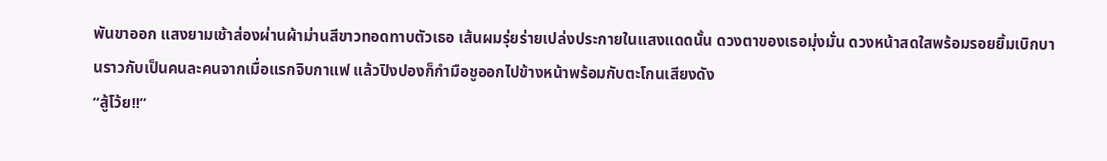พันขาออก แสงยามเช้าส่องผ่านผ้าม่านสีขาวทอดทาบตัวเธอ เส้นผมรุ่ยร่ายเปล่งประกายในแสงแดดนั้น ดวงตาของเธอมุ่งมั่น ดวงหน้าสดใสพร้อมรอยยิ้มเบิกบานราวกับเป็นคนละคนจากเมื่อแรกจิบกาแฟ แล้วปิงปองก็กำมือชูออกไปข้างหน้าพร้อมกับตะโกนเสียงดัง
“สู้โว้ย!!”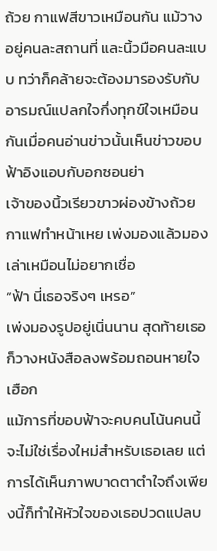ถ้วย กาแฟสีขาวเหมือนกัน แม้วางอยู่คนละสถานที่ และนิ้วมือคนละแบบ ทว่าก็คล้ายจะต้องมารองรับกับอารมณ์แปลกใจกึ่งทุกข์ใจเหมือนกันเมื่อคนอ่านข่าวนั้นเห็นข่าวขอบฟ้าอิงแอบกับอกซอนย่า
เจ้าของนิ้วเรียวขาวผ่องข้างถ้วยกาแฟทำหน้าเหย เพ่งมองแล้วมองเล่าเหมือนไม่อยากเชื่อ
“ฟ้า นี่เธอจริงๆ เหรอ”
เพ่งมองรูปอยู่เนิ่นนาน สุดท้ายเธอก็วางหนังสือลงพร้อมถอนหายใจเฮือก
แม้การที่ขอบฟ้าจะคบคนโน้นคนนี้จะไม่ใช่เรื่องใหม่สำหรับเธอเลย แต่การได้เห็นภาพบาดตาตำใจถึงเพียงนี้ก็ทำให้หัวใจของเธอปวดแปลบ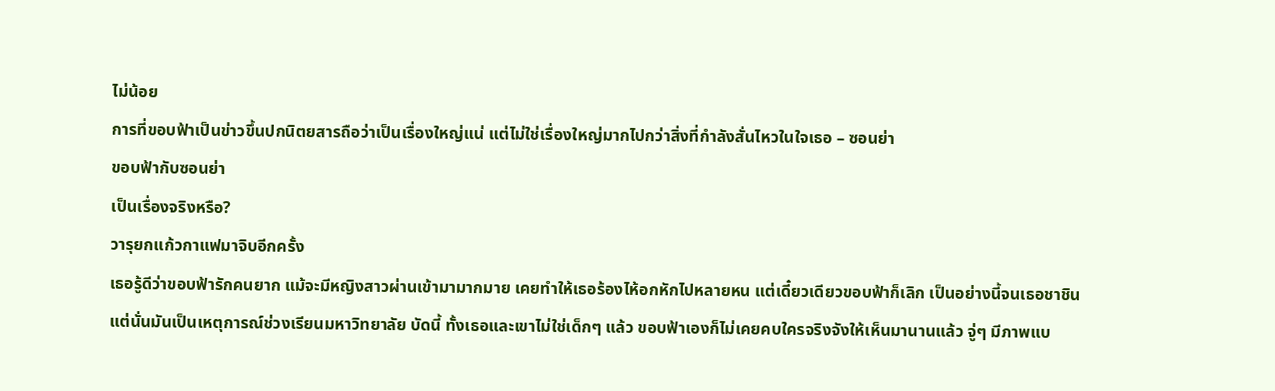ไม่น้อย
การที่ขอบฟ้าเป็นข่าวขึ้นปกนิตยสารถือว่าเป็นเรื่องใหญ่แน่ แต่ไม่ใช่เรื่องใหญ่มากไปกว่าสิ่งที่กำลังสั่นไหวในใจเธอ – ซอนย่า
ขอบฟ้ากับซอนย่า
เป็นเรื่องจริงหรือ?
วารุยกแก้วกาแฟมาจิบอีกครั้ง
เธอรู้ดีว่าขอบฟ้ารักคนยาก แม้จะมีหญิงสาวผ่านเข้ามามากมาย เคยทำให้เธอร้องไห้อกหักไปหลายหน แต่เดี๋ยวเดียวขอบฟ้าก็เลิก เป็นอย่างนี้จนเธอชาชิน
แต่นั่นมันเป็นเหตุการณ์ช่วงเรียนมหาวิทยาลัย บัดนี้ ทั้งเธอและเขาไม่ใช่เด็กๆ แล้ว ขอบฟ้าเองก็ไม่เคยคบใครจริงจังให้เห็นมานานแล้ว จู่ๆ มีภาพแบ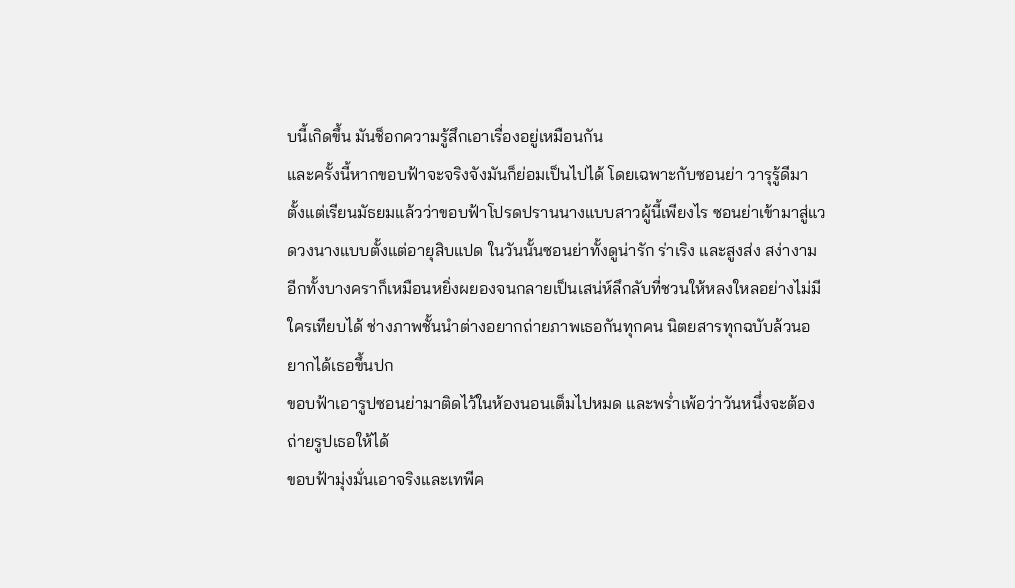บนี้เกิดขึ้น มันช็อกความรู้สึกเอาเรื่องอยู่เหมือนกัน
และครั้งนี้หากขอบฟ้าจะจริงจังมันก็ย่อมเป็นไปได้ โดยเฉพาะกับซอนย่า วารุรู้ดีมาตั้งแต่เรียนมัธยมแล้วว่าขอบฟ้าโปรดปรานนางแบบสาวผู้นี้เพียงไร ซอนย่าเข้ามาสู่แวดวงนางแบบตั้งแต่อายุสิบแปด ในวันนั้นซอนย่าทั้งดูน่ารัก ร่าเริง และสูงส่ง สง่างาม อีกทั้งบางคราก็เหมือนหยิ่งผยองจนกลายเป็นเสน่ห์ลึกลับที่ชวนให้หลงใหลอย่างไม่มีใครเทียบได้ ช่างภาพชั้นนำต่างอยากถ่ายภาพเธอกันทุกคน นิตยสารทุกฉบับล้วนอยากได้เธอขึ้นปก
ขอบฟ้าเอารูปซอนย่ามาติดไว้ในห้องนอนเต็มไปหมด และพร่ำเพ้อว่าวันหนึ่งจะต้องถ่ายรูปเธอให้ได้
ขอบฟ้ามุ่งมั่นเอาจริงและเทพีค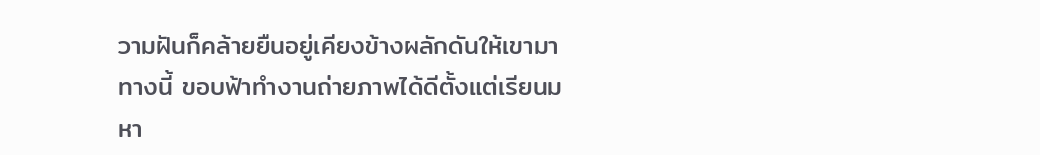วามฝันก็คล้ายยืนอยู่เคียงข้างผลักดันให้เขามาทางนี้ ขอบฟ้าทำงานถ่ายภาพได้ดีตั้งแต่เรียนมหา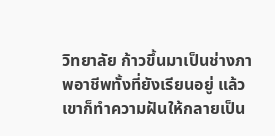วิทยาลัย ก้าวขึ้นมาเป็นช่างภาพอาชีพทั้งที่ยังเรียนอยู่ แล้วเขาก็ทำความฝันให้กลายเป็น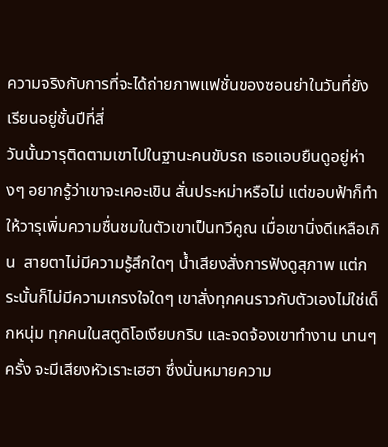ความจริงกับการที่จะได้ถ่ายภาพแฟชั่นของซอนย่าในวันที่ยังเรียนอยู่ชั้นปีที่สี่
วันนั้นวารุติดตามเขาไปในฐานะคนขับรถ เธอแอบยืนดูอยู่ห่างๆ อยากรู้ว่าเขาจะเคอะเขิน สั่นประหม่าหรือไม่ แต่ขอบฟ้าก็ทำให้วารุเพิ่มความชื่นชมในตัวเขาเป็นทวีคูณ เมื่อเขานิ่งดีเหลือเกิน  สายตาไม่มีความรู้สึกใดๆ น้ำเสียงสั่งการฟังดูสุภาพ แต่กระนั้นก็ไม่มีความเกรงใจใดๆ เขาสั่งทุกคนราวกับตัวเองไม่ใช่เด็กหนุ่ม ทุกคนในสตูดิโอเงียบกริบ และจดจ้องเขาทำงาน นานๆ ครั้ง จะมีเสียงหัวเราะเฮฮา ซึ่งนั่นหมายความ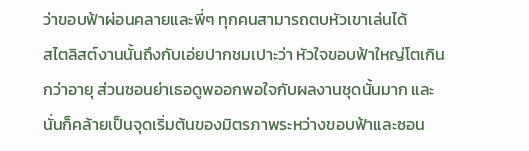ว่าขอบฟ้าผ่อนคลายและพี่ๆ ทุกคนสามารถตบหัวเขาเล่นได้
สไตลิสต์งานนั้นถึงกับเอ่ยปากชมเปาะว่า หัวใจขอบฟ้าใหญ่โตเกินกว่าอายุ ส่วนซอนย่าเธอดูพออกพอใจกับผลงานชุดนั้นมาก และนั่นก็คล้ายเป็นจุดเริ่มต้นของมิตรภาพระหว่างขอบฟ้าและซอน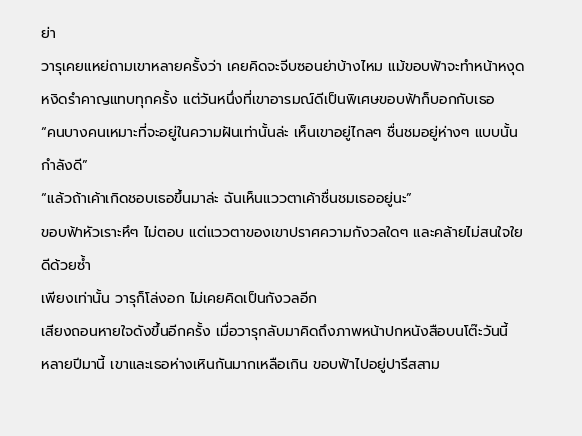ย่า
วารุเคยแหย่ถามเขาหลายครั้งว่า เคยคิดจะจีบซอนย่าบ้างไหม แม้ขอบฟ้าจะทำหน้าหงุดหงิดรำคาญแทบทุกครั้ง แต่วันหนึ่งที่เขาอารมณ์ดีเป็นพิเศษขอบฟ้าก็บอกกับเธอ
“คนบางคนเหมาะที่จะอยู่ในความฝันเท่านั้นล่ะ เห็นเขาอยู่ไกลๆ ชื่นชมอยู่ห่างๆ แบบนั้นกำลังดี”
“แล้วถ้าเค้าเกิดชอบเธอขึ้นมาล่ะ ฉันเห็นแววตาเค้าชื่นชมเธออยู่นะ”
ขอบฟ้าหัวเราะหึๆ ไม่ตอบ แต่แววตาของเขาปราศความกังวลใดๆ และคล้ายไม่สนใจใยดีด้วยซ้ำ
เพียงเท่านั้น วารุก็โล่งอก ไม่เคยคิดเป็นกังวลอีก
เสียงถอนหายใจดังขึ้นอีกครั้ง เมื่อวารุกลับมาคิดถึงภาพหน้าปกหนังสือบนโต๊ะวันนี้
หลายปีมานี้ เขาและเธอห่างเหินกันมากเหลือเกิน ขอบฟ้าไปอยู่ปารีสสาม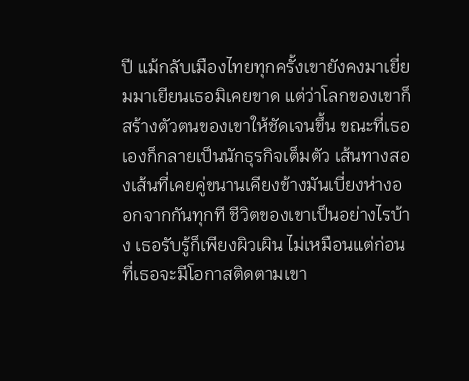ปี แม้กลับเมืองไทยทุกครั้งเขายังคงมาเยี่ยมมาเยียนเธอมิเคยขาด แต่ว่าโลกของเขาก็สร้างตัวตนของเขาให้ชัดเจนขึ้น ขณะที่เธอเองก็กลายเป็นนักธุรกิจเต็มตัว เส้นทางสองเส้นที่เคยคู่ขนานเคียงข้างมันเบี่ยงห่างออกจากกันทุกที ชีวิตของเขาเป็นอย่างไรบ้าง เธอรับรู้ก็เพียงผิวเผิน ไม่เหมือนแต่ก่อนที่เธอจะมีโอกาสติดตามเขา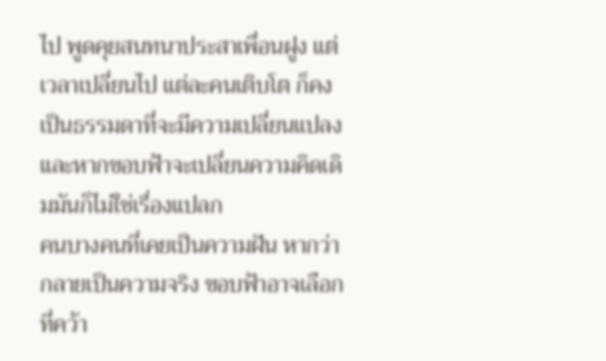ไป พูดคุยสนทนาประสาเพื่อนฝูง แต่เวลาเปลี่ยนไป แต่ละคนเติบโต ก็คงเป็นธรรมดาที่จะมีความเปลี่ยนแปลง และหากขอบฟ้าจะเปลี่ยนความคิดเดิมมันก็ไม่ใช่เรื่องแปลก
คนบางคนที่เคยเป็นความฝัน หากว่ากลายเป็นความจริง ขอบฟ้าอาจเลือกที่คว้า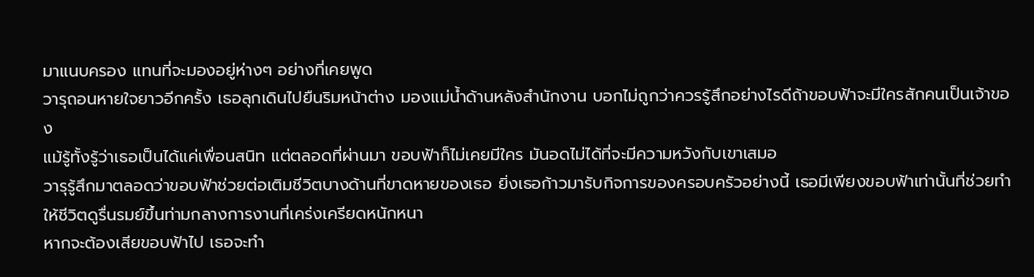มาแนบครอง แทนที่จะมองอยู่ห่างๆ อย่างที่เคยพูด
วารุถอนหายใจยาวอีกครั้ง เธอลุกเดินไปยืนริมหน้าต่าง มองแม่น้ำด้านหลังสำนักงาน บอกไม่ถูกว่าควรรู้สึกอย่างไรดีถ้าขอบฟ้าจะมีใครสักคนเป็นเจ้าของ
แม้รู้ทั้งรู้ว่าเธอเป็นได้แค่เพื่อนสนิท แต่ตลอดที่ผ่านมา ขอบฟ้าก็ไม่เคยมีใคร มันอดไม่ได้ที่จะมีความหวังกับเขาเสมอ
วารุรู้สึกมาตลอดว่าขอบฟ้าช่วยต่อเติมชีวิตบางด้านที่ขาดหายของเธอ ยิ่งเธอก้าวมารับกิจการของครอบครัวอย่างนี้ เธอมีเพียงขอบฟ้าเท่านั้นที่ช่วยทำให้ชีวิตดูรื่นรมย์ขึ้นท่ามกลางการงานที่เคร่งเครียดหนักหนา
หากจะต้องเสียขอบฟ้าไป เธอจะทำ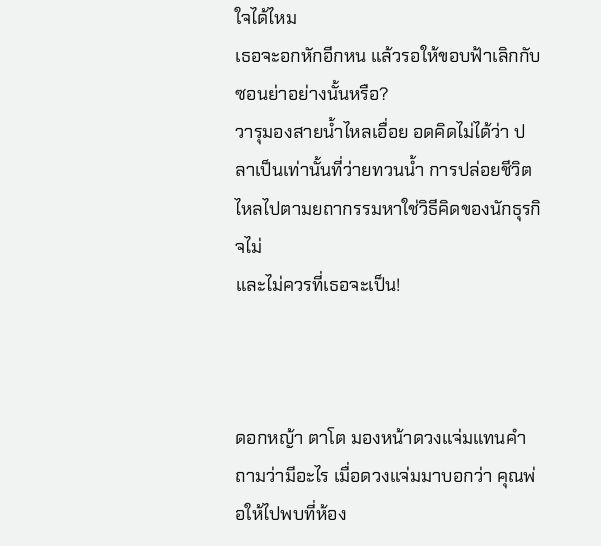ใจได้ไหม
เธอจะอกหักอีกหน แล้วรอให้ขอบฟ้าเลิกกับซอนย่าอย่างนั้นหรือ?
วารุมองสายน้ำไหลเอื่อย อดคิดไม่ได้ว่า ปลาเป็นเท่านั้นที่ว่ายทวนน้ำ การปล่อยชีวิตไหลไปตามยถากรรมหาใช่วิธีคิดของนักธุรกิจไม่
และไม่ควรที่เธอจะเป็น!



ดอกหญ้า ตาโต มองหน้าดวงแจ่มแทนคำถามว่ามีอะไร เมื่อดวงแจ่มมาบอกว่า คุณพ่อให้ไปพบที่ห้อง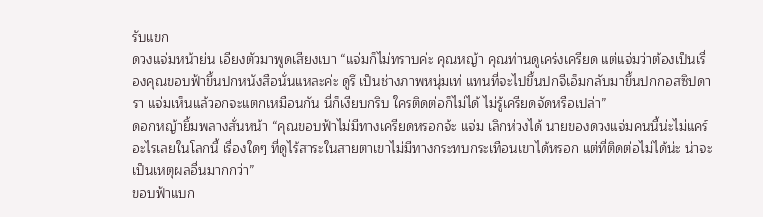รับแขก
ดวงแจ่มหน้าย่น เอียงตัวมาพูดเสียงเบา “แจ่มก็ไม่ทราบค่ะ คุณหญ้า คุณท่านดูเคร่งเครียด แต่แจ่มว่าต้องเป็นเรื่องคุณขอบฟ้าขึ้นปกหนังสือนั่นแหละค่ะ ดูรึ เป็นช่างภาพหนุ่มเท่ แทนที่จะไปขึ้นปกจีเอ็มกลับมาขึ้นปกกอสซิปดารา แจ่มเห็นแล้วอกจะแตกเหมือนกัน นี่ก็เงียบกริบ ใครติดต่อก็ไม่ได้ ไม่รู้เครียดจัดหรือเปล่า”
ดอกหญ้ายิ้มพลางสั่นหน้า “คุณขอบฟ้าไม่มีทางเครียดหรอกจ้ะ แจ่ม เลิกห่วงได้ นายของดวงแจ่มคนนี้น่ะไม่แคร์อะไรเลยในโลกนี้ เรื่องใดๆ ที่ดูไร้สาระในสายตาเขาไม่มีทางกระทบกระเทือนเขาได้หรอก แต่ที่ติดต่อไม่ได้น่ะ น่าจะเป็นเหตุผลอื่นมากกว่า”
ขอบฟ้าแบก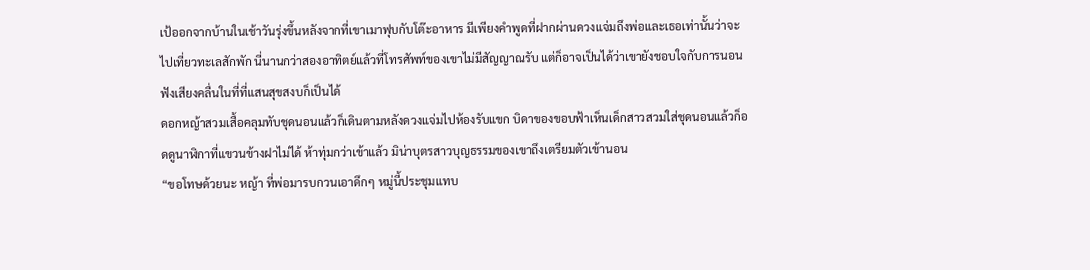เป้ออกจากบ้านในเช้าวันรุ่งขึ้นหลังจากที่เขาเมาฟุบกับโต๊ะอาหาร มีเพียงคำพูดที่ฝากผ่านดวงแจ่มถึงพ่อและเธอเท่านั้นว่าจะไปเที่ยวทะเลสักพัก นี่นานกว่าสองอาทิตย์แล้วที่โทรศัพท์ของเขาไม่มีสัญญาณรับ แต่ก็อาจเป็นได้ว่าเขายังชอบใจกับการนอนฟังเสียงคลื่นในที่ที่แสนสุขสงบก็เป็นได้
ดอกหญ้าสวมเสื้อคลุมทับชุดนอนแล้วก็เดินตามหลังดวงแจ่มไปห้องรับแขก บิดาของขอบฟ้าเห็นเด็กสาวสวมใส่ชุดนอนแล้วก็อดดูนาฬิกาที่แขวนข้างฝาไม่ได้ ห้าทุ่มกว่าเข้าแล้ว มิน่าบุตรสาวบุญธรรมของเขาถึงเตรียมตัวเข้านอน
“ขอโทษด้วยนะ หญ้า ที่พ่อมารบกวนเอาดึกๆ หมู่นี้ประชุมแทบ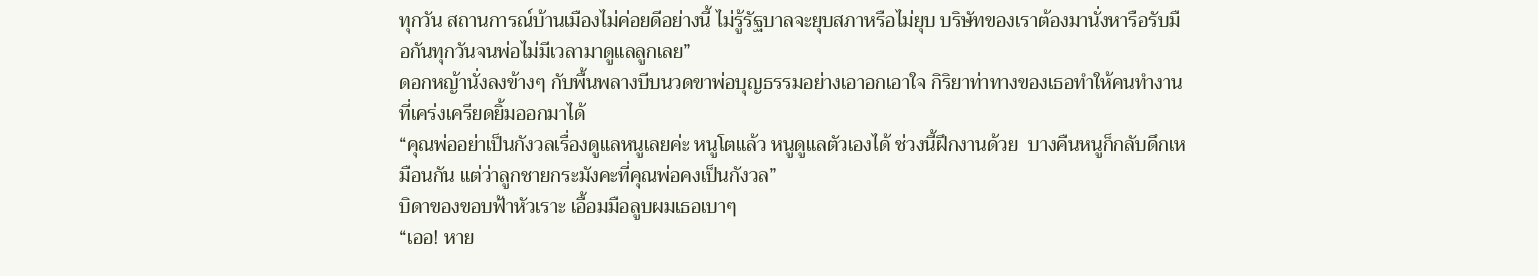ทุกวัน สถานการณ์บ้านเมืองไม่ค่อยดีอย่างนี้ ไม่รู้รัฐบาลจะยุบสภาหรือไม่ยุบ บริษัทของเราต้องมานั่งหารือรับมือกันทุกวันจนพ่อไม่มีเวลามาดูแลลูกเลย”
ดอกหญ้านั่งลงข้างๆ กับพื้นพลางบีบนวดขาพ่อบุญธรรมอย่างเอาอกเอาใจ กิริยาท่าทางของเธอทำให้คนทำงานที่เคร่งเครียดยิ้มออกมาได้
“คุณพ่ออย่าเป็นกังวลเรื่องดูแลหนูเลยค่ะ หนูโตแล้ว หนูดูแลตัวเองได้ ช่วงนี้ฝึกงานด้วย  บางคืนหนูก็กลับดึกเหมือนกัน แต่ว่าลูกชายกระมังคะที่คุณพ่อคงเป็นกังวล”
บิดาของขอบฟ้าหัวเราะ เอื้อมมือลูบผมเธอเบาๆ
“เออ! หาย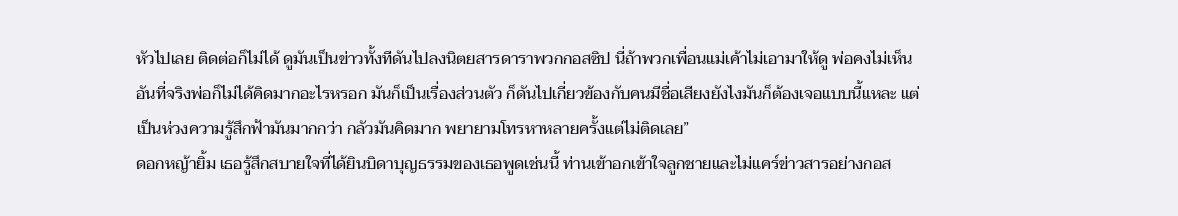หัวไปเลย ติดต่อก็ไม่ได้ ดูมันเป็นข่าวทั้งทีดันไปลงนิตยสารดาราพวกกอสซิป นี่ถ้าพวกเพื่อนแม่เค้าไม่เอามาให้ดู พ่อคงไม่เห็น อันที่จริงพ่อก็ไม่ได้คิดมากอะไรหรอก มันก็เป็นเรื่องส่วนตัว ก็ดันไปเกี่ยวข้องกับคนมีชื่อเสียงยังไงมันก็ต้องเจอแบบนี้แหละ แต่เป็นห่วงความรู้สึกฟ้ามันมากกว่า กลัวมันคิดมาก พยายามโทรหาหลายครั้งแต่ไม่ติดเลย”
ดอกหญ้ายิ้ม เธอรู้สึกสบายใจที่ได้ยินบิดาบุญธรรมของเธอพูดเช่นนี้ ท่านเข้าอกเข้าใจลูกชายและไม่แคร์ข่าวสารอย่างกอส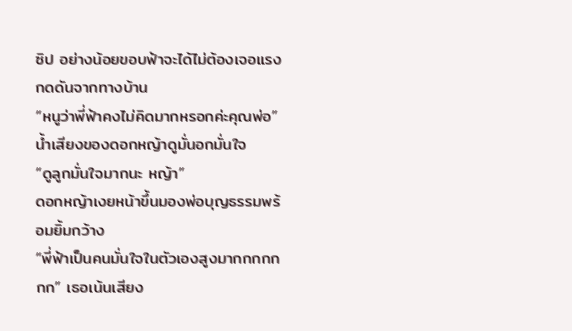ซิป อย่างน้อยขอบฟ้าจะได้ไม่ต้องเจอแรงกดดันจากทางบ้าน
“หนูว่าพี่ฟ้าคงไม่คิดมากหรอกค่ะคุณพ่อ” น้ำเสียงของดอกหญ้าดูมั่นอกมั่นใจ
“ดูลูกมั่นใจมากนะ หญ้า”
ดอกหญ้าเงยหน้าขึ้นมองพ่อบุญธรรมพร้อมยิ้มกว้าง
“พี่ฟ้าเป็นคนมั่นใจในตัวเองสูงมากกกกกกก” เธอเน้นเสียง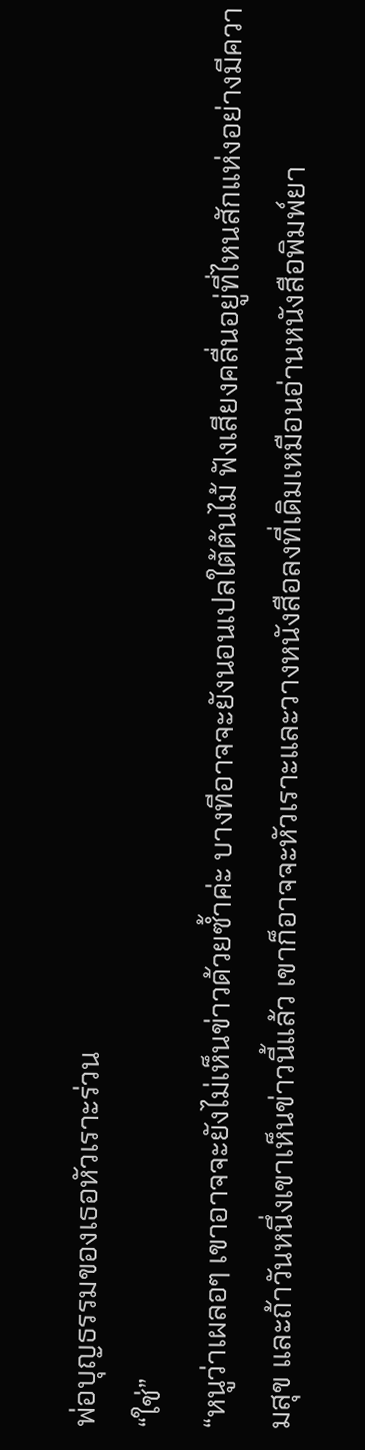พ่อบุญธรรมของเธอหัวเราะร่วน
“ใช่”
“หนูว่าเผลอๆ เขาอาจจะยังไม่เห็นข่าวด้วยซ้ำค่ะ บางทีอาจจะยังนอนเปลใต้ต้นไม้ ฟังเสียงคลื่นอยู่ที่ไหนสักแห่งอย่างมีความสุข และถ้าวันหนึ่งเขาเห็นข่าวนี้แล้ว เขาก็อาจจะหัวเราะและวางหนังสือลงที่เดิมเหมือนอ่านหนังสือพิมพ์ยา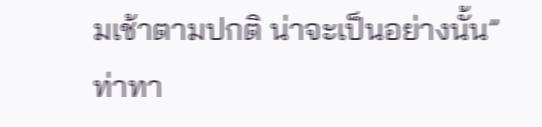มเช้าตามปกติ น่าจะเป็นอย่างนั้น”
ท่าทา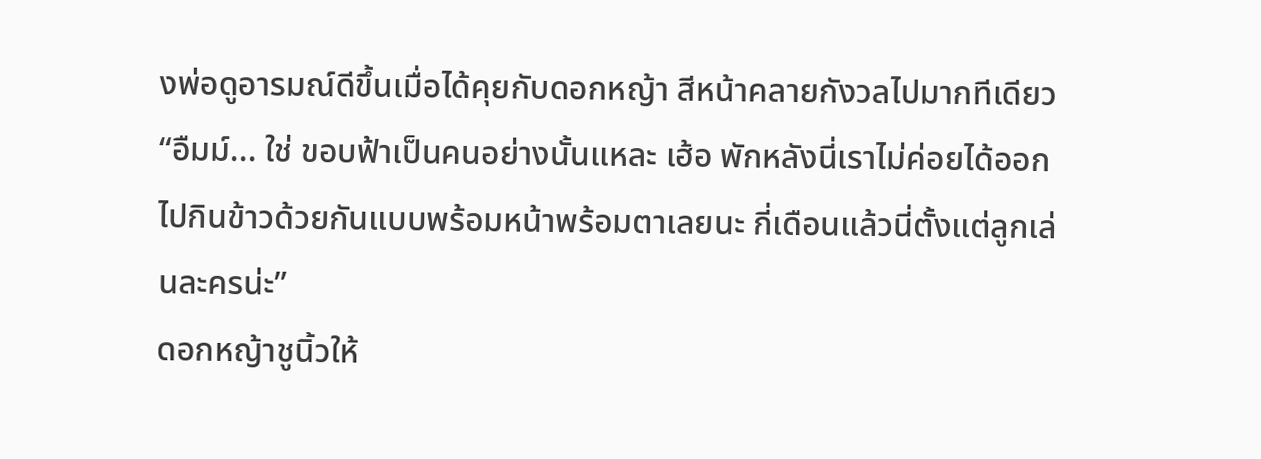งพ่อดูอารมณ์ดีขึ้นเมื่อได้คุยกับดอกหญ้า สีหน้าคลายกังวลไปมากทีเดียว
“อืมม์... ใช่ ขอบฟ้าเป็นคนอย่างนั้นแหละ เฮ้อ พักหลังนี่เราไม่ค่อยได้ออกไปกินข้าวด้วยกันแบบพร้อมหน้าพร้อมตาเลยนะ กี่เดือนแล้วนี่ตั้งแต่ลูกเล่นละครน่ะ”
ดอกหญ้าชูนิ้วให้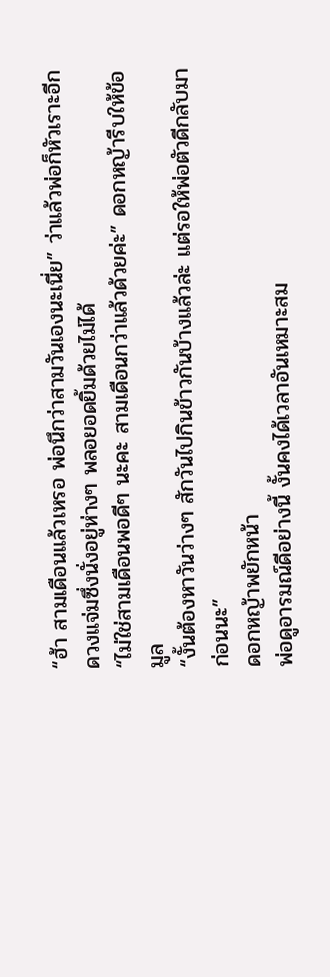“ฮ้า สามเดือนแล้วเหรอ พ่อนึกว่าสามวันเองนะเนี่ย” ว่าแล้วพ่อก็หัวเราะอีก
ดวงแจ่มซึ่งนั่งอยู่ห่างๆ พลอยอดยิ้มด้วยไม่ได้
“ไม่ใช่สามเดือนพอดีๆ นะคะ สามเดือนกว่าแล้วด้วยค่ะ” ดอกหญ้ารีบให้ข้อมูล
“งั้นต้องหาวันว่างๆ สักวันไปกินข้าวกันบ้างแล้วล่ะ แต่รอให้พ่อตัวดีกลับมาก่อนนะ”
ดอกหญ้าพยักหน้า
พ่อดูอารมณ์ดีอย่างนี้ งั้นคงได้เวลาอันเหมาะสม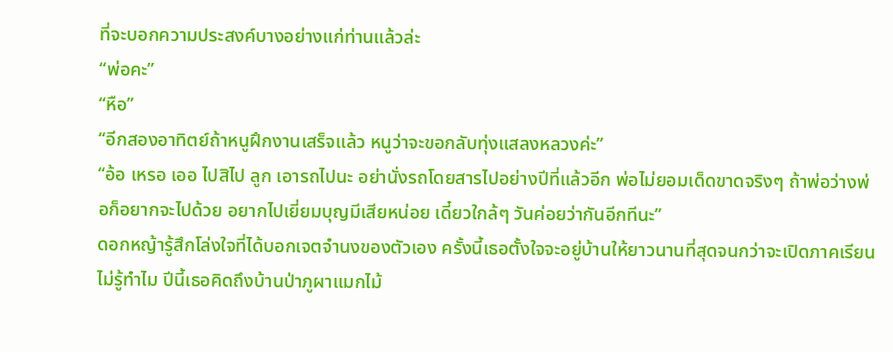ที่จะบอกความประสงค์บางอย่างแก่ท่านแล้วล่ะ
“พ่อคะ”
“หือ”
“อีกสองอาทิตย์ถ้าหนูฝึกงานเสร็จแล้ว หนูว่าจะขอกลับทุ่งแสลงหลวงค่ะ”
“อ้อ เหรอ เออ ไปสิไป ลูก เอารถไปนะ อย่านั่งรถโดยสารไปอย่างปีที่แล้วอีก พ่อไม่ยอมเด็ดขาดจริงๆ ถ้าพ่อว่างพ่อก็อยากจะไปด้วย อยากไปเยี่ยมบุญมีเสียหน่อย เดี๋ยวใกล้ๆ วันค่อยว่ากันอีกทีนะ”
ดอกหญ้ารู้สึกโล่งใจที่ได้บอกเจตจำนงของตัวเอง ครั้งนี้เธอตั้งใจจะอยู่บ้านให้ยาวนานที่สุดจนกว่าจะเปิดภาคเรียน
ไม่รู้ทำไม ปีนี้เธอคิดถึงบ้านป่าภูผาแมกไม้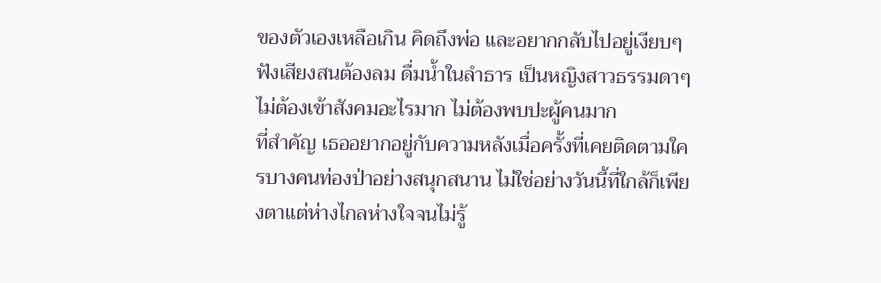ของตัวเองเหลือเกิน คิดถึงพ่อ และอยากกลับไปอยู่เงียบๆ ฟังเสียงสนต้องลม ดื่มน้ำในลำธาร เป็นหญิงสาวธรรมดาๆ ไม่ต้องเข้าสังคมอะไรมาก ไม่ต้องพบปะผู้คนมาก
ที่สำคัญ เธออยากอยู่กับความหลังเมื่อครั้งที่เคยติดตามใครบางคนท่องป่าอย่างสนุกสนาน ไม่ใช่อย่างวันนี้ที่ใกล้ก็เพียงตาแต่ห่างไกลห่างใจจนไม่รู้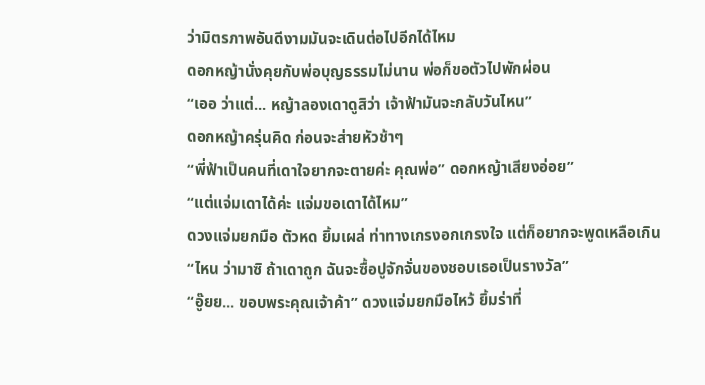ว่ามิตรภาพอันดีงามมันจะเดินต่อไปอีกได้ไหม
ดอกหญ้านั่งคุยกับพ่อบุญธรรมไม่นาน พ่อก็ขอตัวไปพักผ่อน
“เออ ว่าแต่... หญ้าลองเดาดูสิว่า เจ้าฟ้ามันจะกลับวันไหน”
ดอกหญ้าครุ่นคิด ก่อนจะส่ายหัวช้าๆ
“พี่ฟ้าเป็นคนที่เดาใจยากจะตายค่ะ คุณพ่อ” ดอกหญ้าเสียงอ่อย”
“แต่แจ่มเดาได้ค่ะ แจ่มขอเดาได้ไหม”
ดวงแจ่มยกมือ ตัวหด ยิ้มเผล่ ท่าทางเกรงอกเกรงใจ แต่ก็อยากจะพูดเหลือเกิน
“ไหน ว่ามาซิ ถ้าเดาถูก ฉันจะซื้อปูจักจั่นของชอบเธอเป็นรางวัล”
“อู๊ยย... ขอบพระคุณเจ้าค้า” ดวงแจ่มยกมือไหว้ ยิ้มร่าที่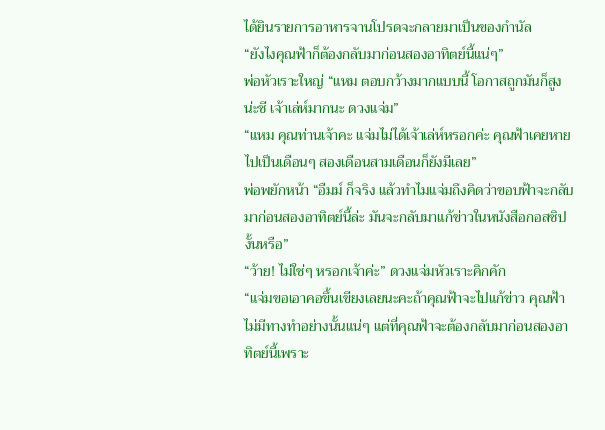ได้ยินรายการอาหารจานโปรดจะกลายมาเป็นของกำนัล
“ยังไงคุณฟ้าก็ต้องกลับมาก่อนสองอาทิตย์นี้แน่ๆ”
พ่อหัวเราะใหญ่ “แหม ตอบกว้างมากแบบนี้ โอกาสถูกมันก็สูงน่ะซี เจ้าเล่ห์มากนะ ดวงแจ่ม”
“แหม คุณท่านเจ้าคะ แจ่มไม่ได้เจ้าเล่ห์หรอกค่ะ คุณฟ้าเคยหายไปเป็นเดือนๆ สองเดือนสามเดือนก็ยังมีเลย”
พ่อพยักหน้า “อืมม์ ก็จริง แล้วทำไมแจ่มถึงคิดว่าขอบฟ้าจะกลับมาก่อนสองอาทิตย์นี้ล่ะ มันจะกลับมาแก้ข่าวในหนังสือกอสซิปงั้นหรือ”
“ว้าย! ไม่ใช่ๆ หรอกเจ้าค่ะ” ดวงแจ่มหัวเราะคิกคัก
“แจ่มขอเอาคอขึ้นเขียงเลยนะคะถ้าคุณฟ้าจะไปแก้ข่าว คุณฟ้าไม่มีทางทำอย่างนั้นแน่ๆ แต่ที่คุณฟ้าจะต้องกลับมาก่อนสองอาทิตย์นี้เพราะ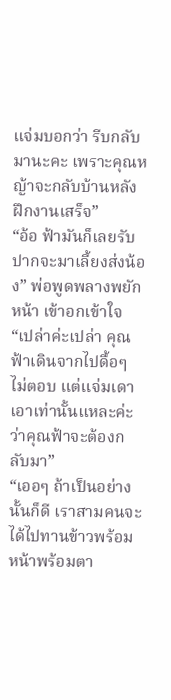แจ่มบอกว่า รีบกลับมานะคะ เพราะคุณหญ้าจะกลับบ้านหลังฝึกงานเสร็จ”
“อ้อ ฟ้ามันก็เลยรับปากจะมาเลี้ยงส่งน้อง” พ่อพูดพลางพยักหน้า เข้าอกเข้าใจ
“เปล่าค่ะเปล่า คุณฟ้าเดินจากไปดื้อๆ ไม่ตอบ แต่แจ่มเดาเอาเท่านั้นแหละค่ะว่าคุณฟ้าจะต้องกลับมา”
“เออๆ ถ้าเป็นอย่างนั้นก็ดี เราสามคนจะได้ไปทานข้าวพร้อมหน้าพร้อมตา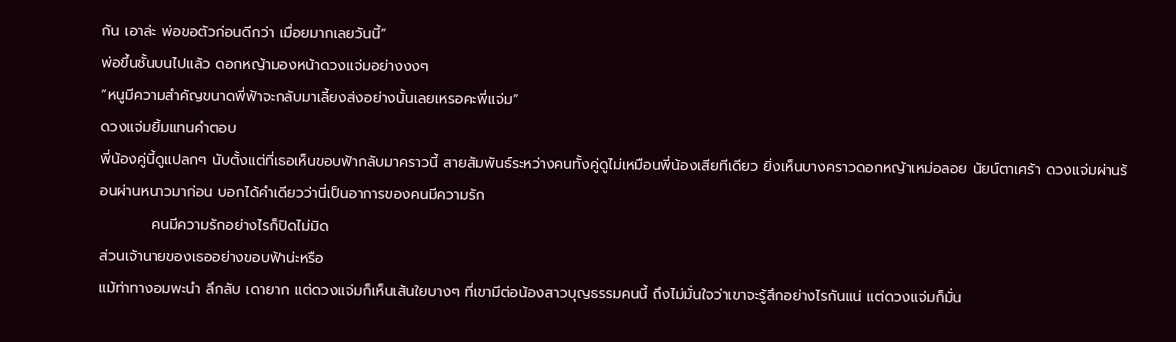กัน เอาล่ะ พ่อขอตัวก่อนดีกว่า เมื่อยมากเลยวันนี้”
พ่อขึ้นชั้นบนไปแล้ว ดอกหญ้ามองหน้าดวงแจ่มอย่างงงๆ
“หนูมีความสำคัญขนาดพี่ฟ้าจะกลับมาเลี้ยงส่งอย่างนั้นเลยเหรอคะพี่แจ่ม”
ดวงแจ่มยิ้มแทนคำตอบ
พี่น้องคู่นี้ดูแปลกๆ นับตั้งแต่ที่เธอเห็นขอบฟ้ากลับมาคราวนี้ สายสัมพันธ์ระหว่างคนทั้งคู่ดูไม่เหมือนพี่น้องเสียทีเดียว ยิ่งเห็นบางคราวดอกหญ้าเหม่อลอย นัยน์ตาเศร้า ดวงแจ่มผ่านร้อนผ่านหนาวมาก่อน บอกได้คำเดียวว่านี่เป็นอาการของคนมีความรัก
          คนมีความรักอย่างไรก็ปิดไม่มิด
ส่วนเจ้านายของเธออย่างขอบฟ้าน่ะหรือ
แม้ท่าทางอมพะนำ ลึกลับ เดายาก แต่ดวงแจ่มก็เห็นเส้นใยบางๆ ที่เขามีต่อน้องสาวบุญธรรมคนนี้ ถึงไม่มั่นใจว่าเขาจะรู้สึกอย่างไรกันแน่ แต่ดวงแจ่มก็มั่น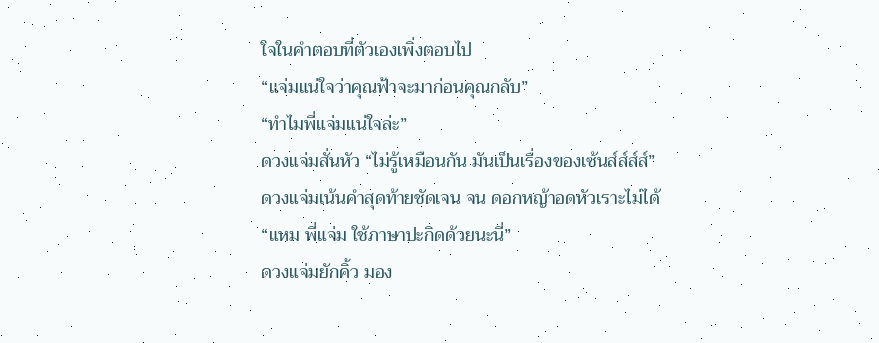ใจในคำตอบที่ตัวเองเพิ่งตอบไป
“แจ่มแน่ใจว่าคุณฟ้าจะมาก่อนคุณกลับ”
“ทำไมพี่แจ่มแน่ใจล่ะ”
ดวงแจ่มสั่นหัว “ไม่รู้เหมือนกัน มันเป็นเรื่องของเซ้นส์ส์ส์ส์”
ดวงแจ่มเน้นคำสุดท้ายชัดเจน จน ดอกหญ้าอดหัวเราะไม่ได้
“แหม พี่แจ่ม ใช้ภาษาปะกิดด้วยนะนี่”
ดวงแจ่มยักคิ้ว มอง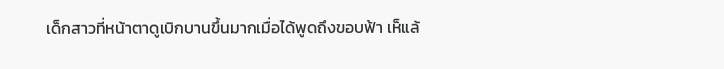เด็กสาวที่หน้าตาดูเบิกบานขึ้นมากเมื่อได้พูดถึงขอบฟ้า เห็แล้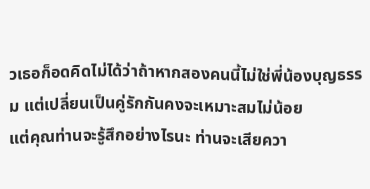วเธอก็อดคิดไม่ได้ว่าถ้าหากสองคนนี้ไม่ใช่พี่น้องบุญธรรม แต่เปลี่ยนเป็นคู่รักกันคงจะเหมาะสมไม่น้อย
แต่คุณท่านจะรู้สึกอย่างไรนะ ท่านจะเสียควา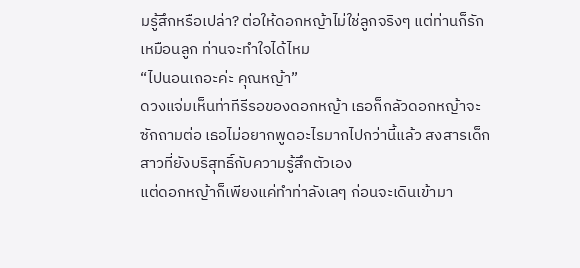มรู้สึกหรือเปล่า? ต่อให้ดอกหญ้าไม่ใช่ลูกจริงๆ แต่ท่านก็รักเหมือนลูก ท่านจะทำใจได้ไหม
“ไปนอนเถอะค่ะ คุณหญ้า”
ดวงแจ่มเห็นท่าทีรีรอของดอกหญ้า เธอก็กลัวดอกหญ้าจะซักถามต่อ เธอไม่อยากพูดอะไรมากไปกว่านี้แล้ว สงสารเด็กสาวที่ยังบริสุทธิ์กับความรู้สึกตัวเอง
แต่ดอกหญ้าก็เพียงแค่ทำท่าลังเลๆ ก่อนจะเดินเข้ามา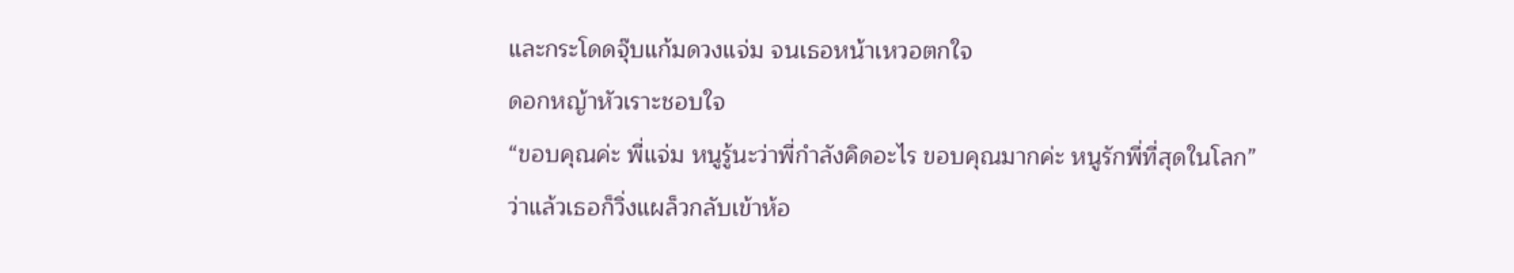และกระโดดจุ๊บแก้มดวงแจ่ม จนเธอหน้าเหวอตกใจ
ดอกหญ้าหัวเราะชอบใจ
“ขอบคุณค่ะ พี่แจ่ม หนูรู้นะว่าพี่กำลังคิดอะไร ขอบคุณมากค่ะ หนูรักพี่ที่สุดในโลก”
ว่าแล้วเธอก็วิ่งแผล็วกลับเข้าห้อ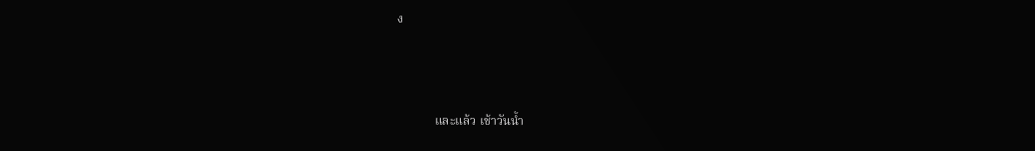ง



            และแล้ว เช้าวันน้ำ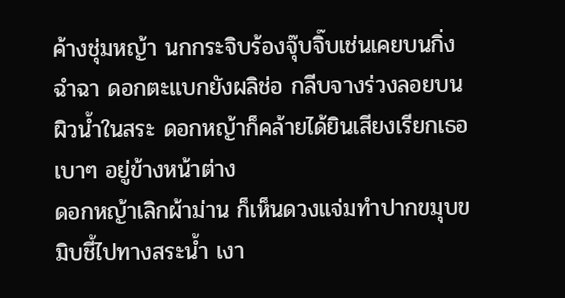ค้างชุ่มหญ้า นกกระจิบร้องจุ๊บจิ๊บเช่นเคยบนกิ่งฉำฉา ดอกตะแบกยังผลิช่อ กลีบจางร่วงลอยบนผิวน้ำในสระ ดอกหญ้าก็คล้ายได้ยินเสียงเรียกเธอเบาๆ อยู่ข้างหน้าต่าง
ดอกหญ้าเลิกผ้าม่าน ก็เห็นดวงแจ่มทำปากขมุบขมิบชี้ไปทางสระน้ำ เงา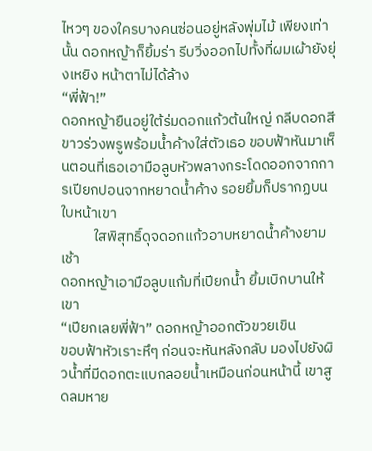ไหวๆ ของใครบางคนซ่อนอยู่หลังพุ่มไม้ เพียงเท่านั้น ดอกหญ้าก็ยิ้มร่า รีบวิ่งออกไปทั้งที่ผมเผ้ายังยุ่งเหยิง หน้าตาไม่ได้ล้าง
“พี่ฟ้า!”
ดอกหญ้ายืนอยู่ใต้ร่มดอกแก้วต้นใหญ่ กลีบดอกสีขาวร่วงพรูพร้อมน้ำค้างใส่ตัวเธอ ขอบฟ้าหันมาเห็นตอนที่เธอเอามือลูบหัวพลางกระโดดออกจากการเปียกปอนจากหยาดน้ำค้าง รอยยิ้มก็ปรากฏบนใบหน้าเขา
          ใสพิสุทธิ์ดุจดอกแก้วอาบหยาดน้ำค้างยามเช้า
ดอกหญ้าเอามือลูบแก้มที่เปียกน้ำ ยิ้มเบิกบานให้เขา
“เปียกเลยพี่ฟ้า” ดอกหญ้าออกตัวขวยเขิน
ขอบฟ้าหัวเราะหึๆ ก่อนจะหันหลังกลับ มองไปยังผิวน้ำที่มีดอกตะแบกลอยน้ำเหมือนก่อนหน้านี้ เขาสูดลมหาย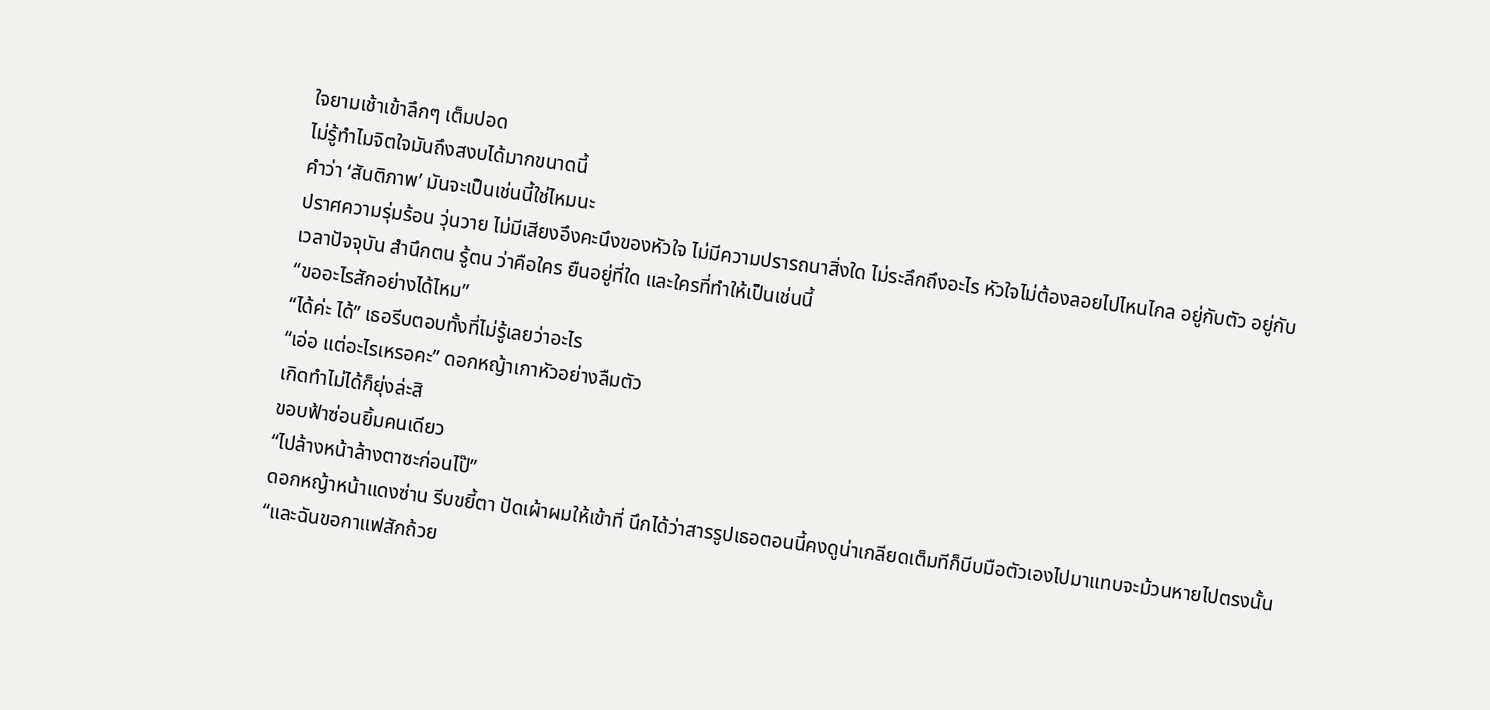ใจยามเช้าเข้าลึกๆ เต็มปอด
ไม่รู้ทำไมจิตใจมันถึงสงบได้มากขนาดนี้
คำว่า ‘สันติภาพ’ มันจะเป็นเช่นนี้ใช่ไหมนะ
ปราศความรุ่มร้อน วุ่นวาย ไม่มีเสียงอึงคะนึงของหัวใจ ไม่มีความปรารถนาสิ่งใด ไม่ระลึกถึงอะไร หัวใจไม่ต้องลอยไปไหนไกล อยู่กับตัว อยู่กับเวลาปัจจุบัน สำนึกตน รู้ตน ว่าคือใคร ยืนอยู่ที่ใด และใครที่ทำให้เป็นเช่นนี้
“ขออะไรสักอย่างได้ไหม”
“ได้ค่ะ ได้” เธอรีบตอบทั้งที่ไม่รู้เลยว่าอะไร
“เอ่อ แต่อะไรเหรอคะ” ดอกหญ้าเกาหัวอย่างลืมตัว
เกิดทำไม่ได้ก็ยุ่งล่ะสิ
ขอบฟ้าซ่อนยิ้มคนเดียว
“ไปล้างหน้าล้างตาซะก่อนไป๊”
ดอกหญ้าหน้าแดงซ่าน รีบขยี้ตา ปัดเผ้าผมให้เข้าที่ นึกได้ว่าสารรูปเธอตอนนี้คงดูน่าเกลียดเต็มทีก็บีบมือตัวเองไปมาแทบจะม้วนหายไปตรงนั้น
“และฉันขอกาแฟสักถ้วย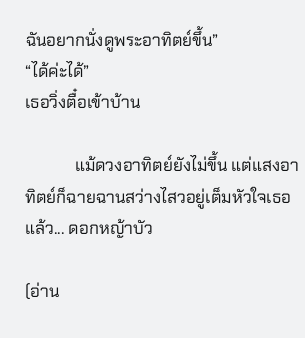ฉันอยากนั่งดูพระอาทิตย์ขึ้น”
“ได้ค่ะได้”
เธอวิ่งตื๋อเข้าบ้าน

            แม้ดวงอาทิตย์ยังไม่ขึ้น แต่แสงอาทิตย์ก็ฉายฉานสว่างไสวอยู่เต็มหัวใจเธอแล้ว... ดอกหญ้าบัว

(อ่าน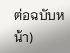ต่อฉบับหน้า)